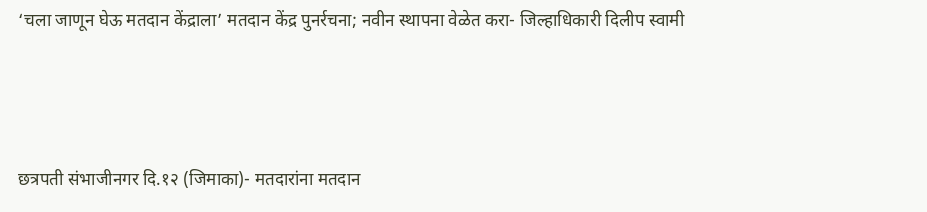‘चला जाणून घेऊ मतदान केंद्राला’ मतदान केंद्र पुनर्रचना; नवीन स्थापना वेळेत करा- जिल्हाधिकारी दिलीप स्वामी




छत्रपती संभाजीनगर दि.१२ (जिमाका)- मतदारांना मतदान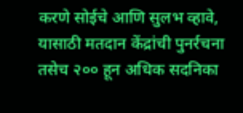करणे सोईचे आणि सुलभ व्हावे, यासाठी मतदान केंद्रांची पुनर्रचना तसेच २०० हून अधिक सदनिका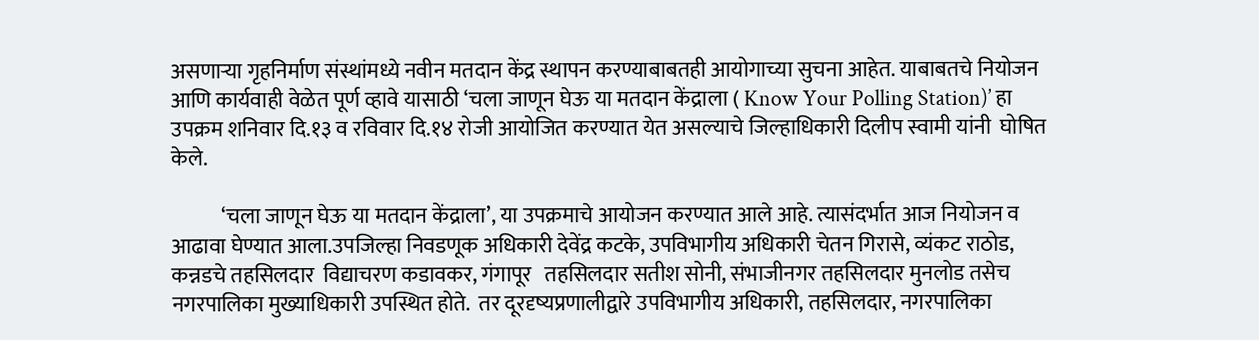असणाऱ्या गृहनिर्माण संस्थांमध्ये नवीन मतदान केंद्र स्थापन करण्याबाबतही आयोगाच्या सुचना आहेत. याबाबतचे नियोजन आणि कार्यवाही वेळेत पूर्ण व्हावे यासाठी ‘चला जाणून घेऊ या मतदान केंद्राला ( Know Your Polling Station)’ हा उपक्रम शनिवार दि.१३ व रविवार दि.१४ रोजी आयोजित करण्यात येत असल्याचे जिल्हाधिकारी दिलीप स्वामी यांनी  घोषित केले.

            ‘चला जाणून घेऊ या मतदान केंद्राला’, या उपक्रमाचे आयोजन करण्यात आले आहे. त्यासंदर्भात आज नियोजन व आढावा घेण्यात आला.उपजिल्हा निवडणूक अधिकारी देवेंद्र कटके, उपविभागीय अधिकारी चेतन गिरासे, व्यंकट राठोड, कन्नडचे तहसिलदार  विद्याचरण कडावकर, गंगापूर   तहसिलदार सतीश सोनी, संभाजीनगर तहसिलदार मुनलोड तसेच नगरपालिका मुख्याधिकारी उपस्थित होते.  तर दूरदृष्यप्रणालीद्वारे उपविभागीय अधिकारी, तहसिलदार, नगरपालिका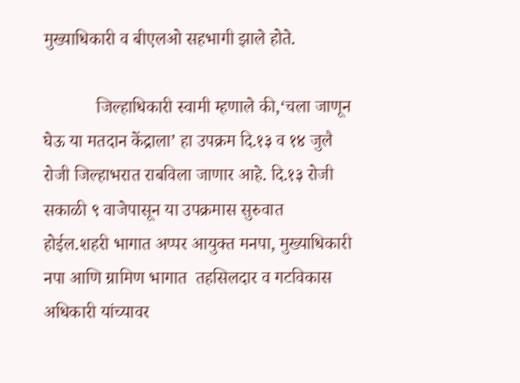मुख्याधिकारी व बीएलओ सहभागी झाले होते.

            जिल्हाधिकारी स्वामी म्हणाले की,‘चला जाणून घेऊ या मतदान केंद्राला’ हा उपक्रम दि.१३ व १४ जुलै रोजी जिल्हाभरात राबविला जाणार आहे. दि.१३ रोजी सकाळी ९ वाजेपासून या उपक्रमास सुरुवात होईल.शहरी भागात अप्पर आयुक्त मनपा, मुख्याधिकारी नपा आणि ग्रामिण भागात  तहसिलदार व गटविकास अधिकारी यांच्यावर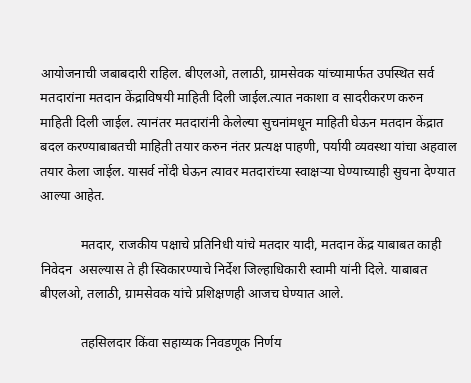आयोजनाची जबाबदारी राहिल. बीएलओ, तलाठी, ग्रामसेवक यांच्यामार्फत उपस्थित सर्व मतदारांना मतदान केंद्राविषयी माहिती दिली जाईल.त्यात नकाशा व सादरीकरण करुन माहिती दिली जाईल. त्यानंतर मतदारांनी केलेल्या सुचनांमधून माहिती घेऊन मतदान केंद्रात बदल करण्याबाबतची माहिती तयार करुन नंतर प्रत्यक्ष पाहणी, पर्यायी व्यवस्था यांचा अहवाल तयार केला जाईल. यासर्व नोंदी घेऊन त्यावर मतदारांच्या स्वाक्षऱ्या घेण्याच्याही सुचना देण्यात आल्या आहेत.

            मतदार, राजकीय पक्षाचे प्रतिनिधी यांचे मतदार यादी, मतदान केंद्र याबाबत काही निवेदन  असल्यास ते ही स्विकारण्याचे निर्देश जिल्हाधिकारी स्वामी यांनी दिले. याबाबत बीएलओ, तलाठी, ग्रामसेवक यांचे प्रशिक्षणही आजच घेण्यात आले.

            तहसिलदार किंवा सहाय्यक निवडणूक निर्णय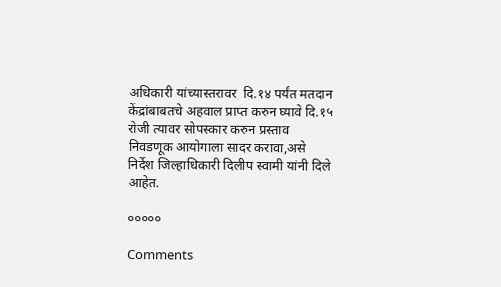अधिकारी यांच्यास्तरावर  दि.१४ पर्यंत मतदान केंद्रांबाबतचे अहवाल प्राप्त करुन घ्यावे दि.१५ रोजी त्यावर सोपस्कार करुन प्रस्ताव निवडणूक आयोगाला सादर करावा,असे निर्देश जिल्हाधिकारी दिलीप स्वामी यांनी दिले आहेत.

०००००

Comments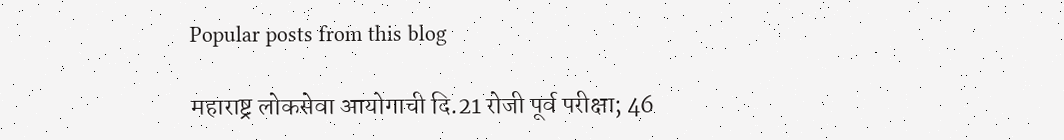Popular posts from this blog

महाराष्ट्र लोकसेवा आयोगाची दि.21 रोजी पूर्व परीक्षा; 46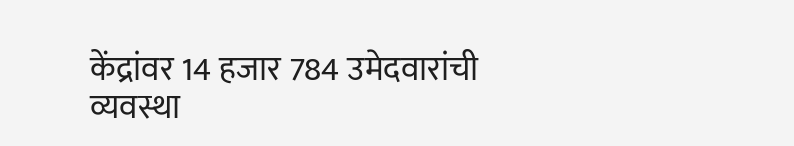केंद्रांवर 14 हजार 784 उमेदवारांची व्यवस्था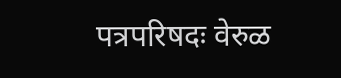पत्रपरिषदः वेरुळ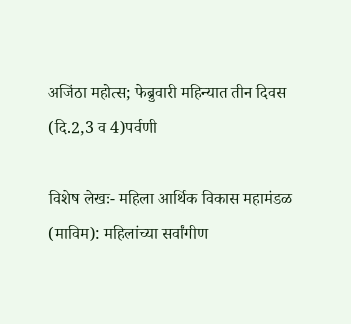अजिंठा महोत्स; फेब्रुवारी महिन्यात तीन दिवस (दि.2,3 व 4)पर्वणी

विशेष लेखः- महिला आर्थिक विकास महामंडळ (माविम): महिलांच्या सर्वांगीण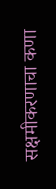सक्षमीकरणाचा कणा